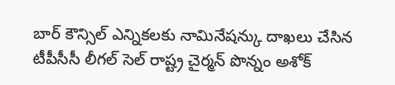బార్ కౌన్సిల్ ఎన్నికలకు నామినేషన్కు దాఖలు చేసిన టీపీసీసీ లీగల్ సెల్ రాష్ట్ర చైర్మన్ పొన్నం అశోక్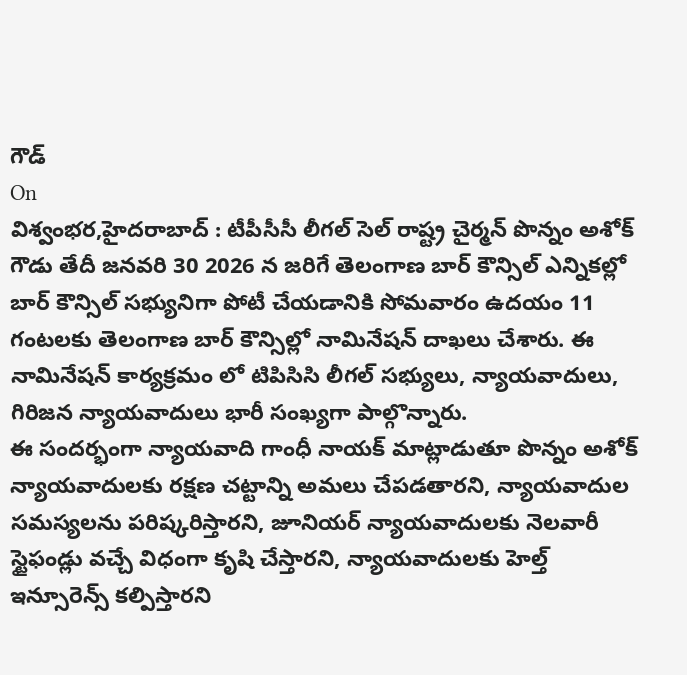గౌడ్
On
విశ్వంభర,హైదరాబాద్ : టీపీసీసీ లీగల్ సెల్ రాష్ట్ర చైర్మన్ పొన్నం అశోక్ గౌడు తేదీ జనవరి 30 2026 న జరిగే తెలంగాణ బార్ కౌన్సిల్ ఎన్నికల్లో బార్ కౌన్సిల్ సభ్యునిగా పోటీ చేయడానికి సోమవారం ఉదయం 11 గంటలకు తెలంగాణ బార్ కౌన్సిల్లో నామినేషన్ దాఖలు చేశారు. ఈ నామినేషన్ కార్యక్రమం లో టిపిసిసి లీగల్ సభ్యులు, న్యాయవాదులు, గిరిజన న్యాయవాదులు భారీ సంఖ్యగా పాల్గొన్నారు.
ఈ సందర్భంగా న్యాయవాది గాంధీ నాయక్ మాట్లాడుతూ పొన్నం అశోక్ న్యాయవాదులకు రక్షణ చట్టాన్ని అమలు చేపడతారని, న్యాయవాదుల సమస్యలను పరిష్కరిస్తారని, జూనియర్ న్యాయవాదులకు నెలవారీ స్టైఫండ్లు వచ్చే విధంగా కృషి చేస్తారని, న్యాయవాదులకు హెల్త్ ఇన్సూరెన్స్ కల్పిస్తారని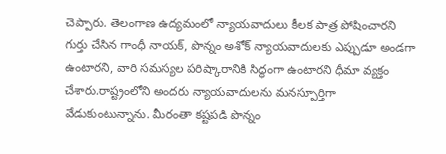చెప్పారు. తెలంగాణ ఉద్యమంలో న్యాయవాదులు కీలక పాత్ర పోషించారని గుర్తు చేసిన గాంధీ నాయక్, పొన్నం అశోక్ న్యాయవాదులకు ఎప్పుడూ అండగా ఉంటారని, వారి సమస్యల పరిష్కారానికి సిద్ధంగా ఉంటారని ధీమా వ్యక్తం చేశారు.రాష్ట్రంలోని అందరు న్యాయవాదులను మనస్పూర్తిగా వేడుకుంటున్నాను. మీరంతా కష్టపడి పొన్నం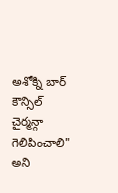అశోక్ని బార్ కౌన్సిల్ చైర్మన్గా గెలిపించాలి" అని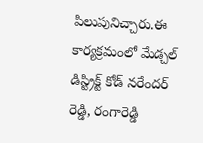పిలుపునిచ్చారు.ఈ కార్యక్రమంలో మేడ్చల్ డిస్ట్రిక్ట్ కోడ్ నరేందర్ రెడ్డి, రంగారెడ్డి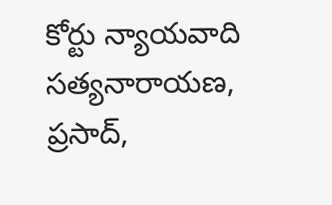కోర్టు న్యాయవాది సత్యనారాయణ, ప్రసాద్,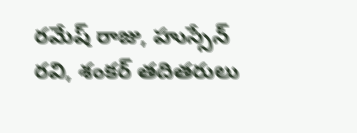రమేష్ రాజు, హుస్సేన్ రవి, శంకర్ తదితరులు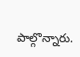పాల్గొన్నారు.